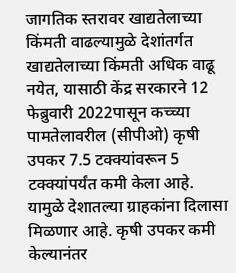जागतिक स्तरावर खाद्यतेलाच्या किंमती वाढल्यामुळे देशांतर्गत खाद्यतेलाच्या किंमती अधिक वाढू नयेत, यासाठी केंद्र सरकारने 12 फेब्रुवारी 2022पासून कच्च्या पामतेलावरील (सीपीओ) कृषी उपकर 7.5 टक्क्यांवरून 5 टक्क्यांपर्यंत कमी केला आहे. यामुळे देशातल्या ग्राहकांना दिलासा मिळणार आहे. कृषी उपकर कमी केल्यानंतर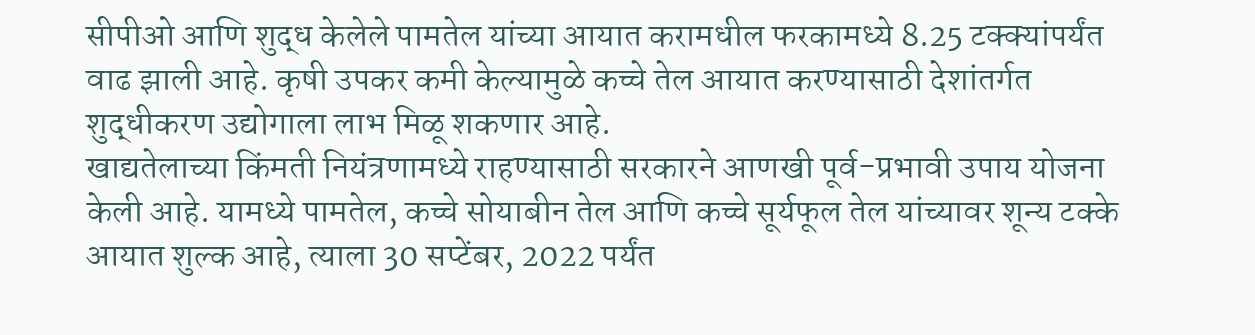सीपीओ आणि शुद्ध केलेले पामतेल यांच्या आयात करामधील फरकामध्ये 8.25 टक्क्यांपर्यंत वाढ झाली आहे. कृषी उपकर कमी केल्यामुळे कच्चे तेल आयात करण्यासाठी देशांतर्गत शुद्धीकरण उद्योगाला लाभ मिळू शकणार आहे.
खाद्यतेलाच्या किंमती नियंत्रणामध्ये राहण्यासाठी सरकारने आणखी पूर्व-प्रभावी उपाय योजना केली आहे. यामध्ये पामतेल, कच्चे सोयाबीन तेल आणि कच्चे सूर्यफूल तेल यांच्यावर शून्य टक्के आयात शुल्क आहे, त्याला 30 सप्टेंबर, 2022 पर्यंत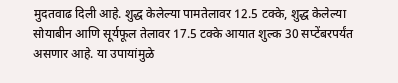मुदतवाढ दिली आहे. शुद्ध केलेल्या पामतेलावर 12.5 टक्के, शुद्ध केलेल्या सोयाबीन आणि सूर्यफूल तेलावर 17.5 टक्के आयात शुल्क 30 सप्टेंबरपर्यंत असणार आहे. या उपायांमुळे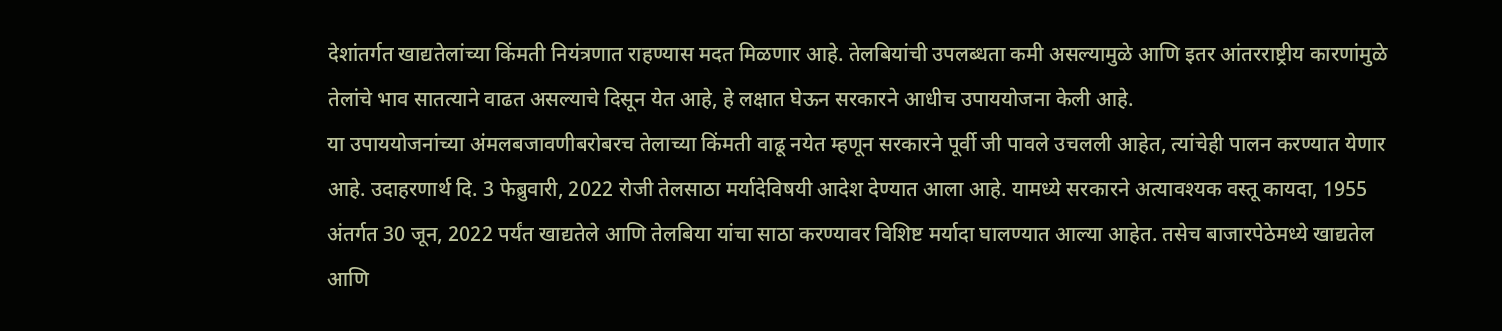देशांतर्गत खाद्यतेलांच्या किंमती नियंत्रणात राहण्यास मदत मिळणार आहे. तेलबियांची उपलब्धता कमी असल्यामुळे आणि इतर आंतरराष्ट्रीय कारणांमुळे तेलांचे भाव सातत्याने वाढत असल्याचे दिसून येत आहे, हे लक्षात घेऊन सरकारने आधीच उपाययोजना केली आहे.
या उपाययोजनांच्या अंमलबजावणीबरोबरच तेलाच्या किंमती वाढू नयेत म्हणून सरकारने पूर्वी जी पावले उचलली आहेत, त्यांचेही पालन करण्यात येणार आहे. उदाहरणार्थ दि. 3 फेब्रुवारी, 2022 रोजी तेलसाठा मर्यादेविषयी आदेश देण्यात आला आहे. यामध्ये सरकारने अत्यावश्यक वस्तू कायदा, 1955 अंतर्गत 30 जून, 2022 पर्यंत खाद्यतेले आणि तेलबिया यांचा साठा करण्यावर विशिष्ट मर्यादा घालण्यात आल्या आहेत. तसेच बाजारपेठेमध्ये खाद्यतेल आणि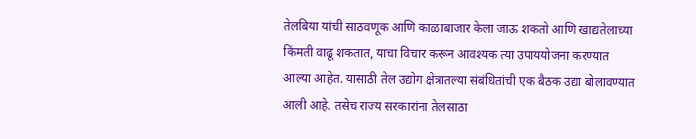तेलबिया यांची साठवणूक आणि काळाबाजार केला जाऊ शकतो आणि खाद्यतेलाच्या किंमती वाढू शकतात, याचा विचार करून आवश्यक त्या उपाययोजना करण्यात आल्या आहेत. यासाठी तेल उद्योग क्षेत्रातल्या संबंधितांची एक बैठक उद्या बोलावण्यात आली आहे. तसेच राज्य सरकारांना तेलसाठा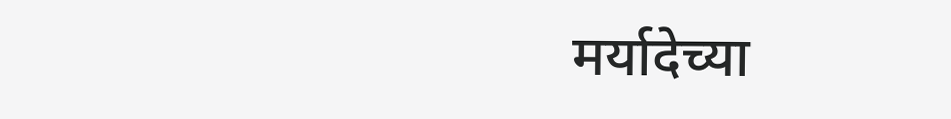मर्यादेच्या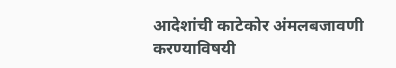आदेशांची काटेकोर अंमलबजावणी करण्याविषयी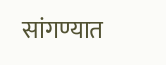सांगण्यात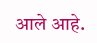आले आहे.